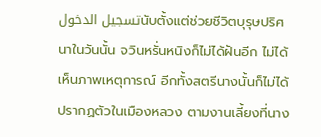تسجيل الدخولนับตั้งแต่ช่วยชีวิตบุรุษปริศนาในวันนั้น จวินหรั่นหนิงก็ไม่ได้ฝันอีก ไม่ได้เห็นภาพเหตุการณ์ อีกทั้งสตรีนางนั้นก็ไม่ได้ปรากฏตัวในเมืองหลวง ตามงานเลี้ยงที่นาง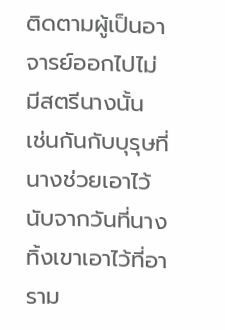ติดตามผู้เป็นอาจารย์ออกไปไม่มีสตรีนางนั้น
เช่นกันกับบุรุษที่นางช่วยเอาไว้ นับจากวันที่นางทิ้งเขาเอาไว้ที่อาราม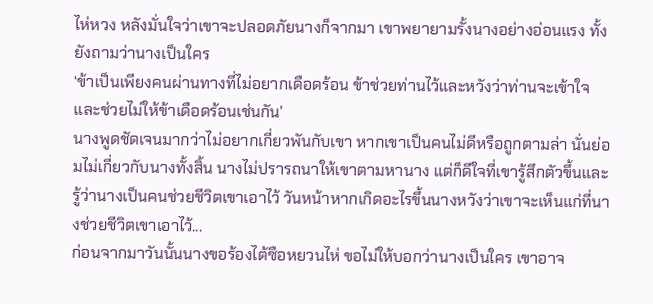ไห่หวง หลังมั่นใจว่าเขาจะปลอดภัยนางก็จากมา เขาพยายามรั้งนางอย่างอ่อนแรง ทั้งยังถามว่านางเป็นใคร
‘ข้าเป็นเพียงคนผ่านทางที่ไม่อยากเดือดร้อน ข้าช่วยท่านไว้และหวังว่าท่านจะเข้าใจและช่วยไม่ให้ข้าเดือดร้อนเช่นกัน’
นางพูดชัดเจนมากว่าไม่อยากเกี่ยวพันกับเขา หากเขาเป็นคนไม่ดีหรือถูกตามล่า นั่นย่อมไม่เกี่ยวกับนางทั้งสิ้น นางไม่ปรารถนาให้เขาตามหานาง แต่ก็ดีใจที่เขารู้สึกตัวขึ้นและรู้ว่านางเป็นคนช่วยชีวิตเขาเอาไว้ วันหน้าหากเกิดอะไรขึ้นนางหวังว่าเขาจะเห็นแก่ที่นางช่วยชีวิตเขาเอาไว้...
ก่อนจากมาวันนั้นนางขอร้องไต้ซือหยวนไห่ ขอไม่ให้บอกว่านางเป็นใคร เขาอาจ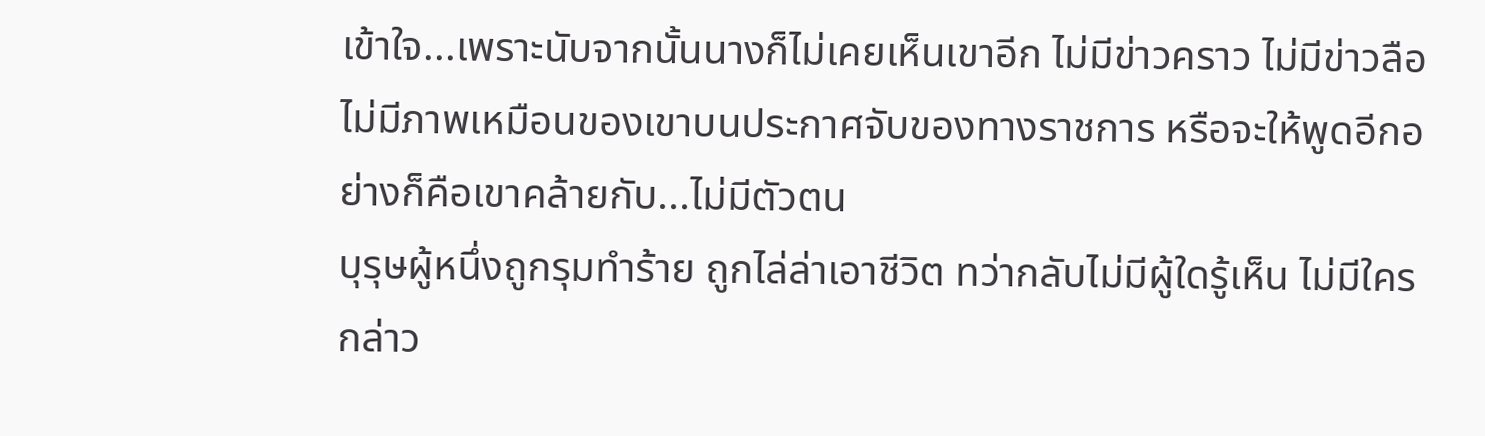เข้าใจ...เพราะนับจากนั้นนางก็ไม่เคยเห็นเขาอีก ไม่มีข่าวคราว ไม่มีข่าวลือ ไม่มีภาพเหมือนของเขาบนประกาศจับของทางราชการ หรือจะให้พูดอีกอย่างก็คือเขาคล้ายกับ...ไม่มีตัวตน
บุรุษผู้หนึ่งถูกรุมทำร้าย ถูกไล่ล่าเอาชีวิต ทว่ากลับไม่มีผู้ใดรู้เห็น ไม่มีใครกล่าว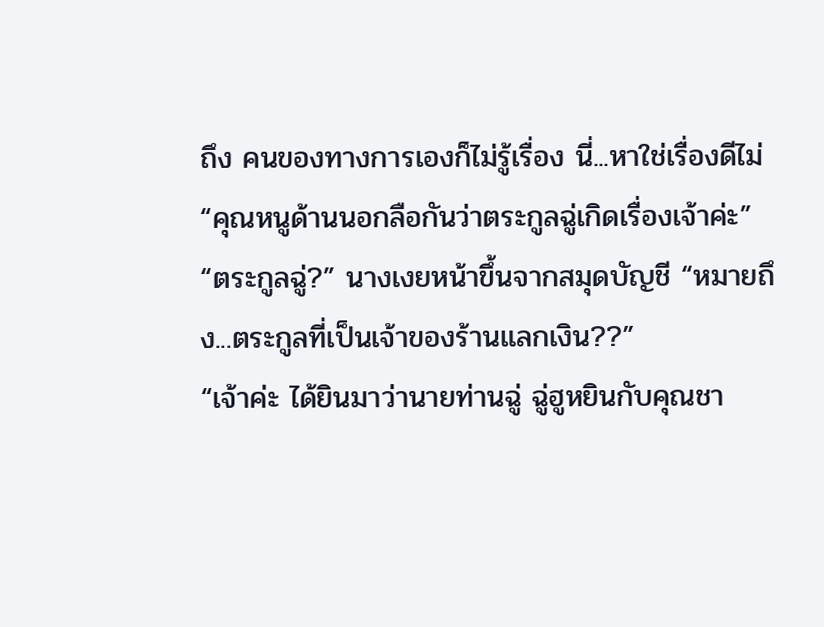ถึง คนของทางการเองก็ไม่รู้เรื่อง นี่...หาใช่เรื่องดีไม่
“คุณหนูด้านนอกลือกันว่าตระกูลฉู่เกิดเรื่องเจ้าค่ะ”
“ตระกูลฉู่?” นางเงยหน้าขึ้นจากสมุดบัญชี “หมายถึง...ตระกูลที่เป็นเจ้าของร้านแลกเงิน??”
“เจ้าค่ะ ได้ยินมาว่านายท่านฉู่ ฉู่ฮูหยินกับคุณชา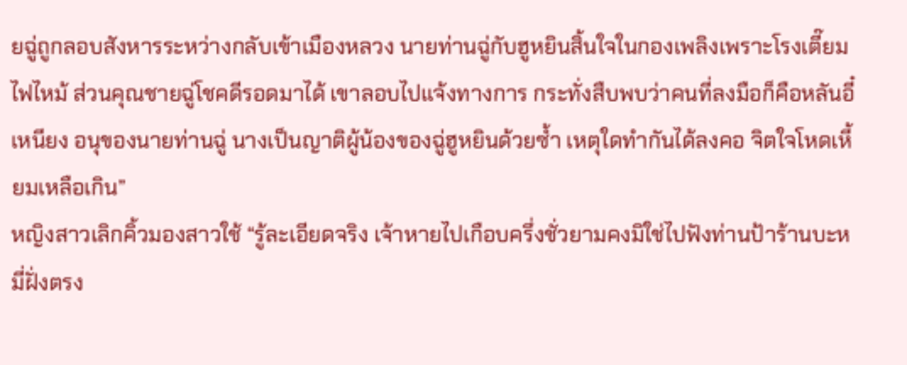ยฉู่ถูกลอบสังหารระหว่างกลับเข้าเมืองหลวง นายท่านฉู่กับฮูหยินสิ้นใจในกองเพลิงเพราะโรงเตี๊ยมไฟไหม้ ส่วนคุณชายฉู่โชคดีรอดมาได้ เขาลอบไปแจ้งทางการ กระทั่งสืบพบว่าคนที่ลงมือก็คือหลันอี๋เหนียง อนุของนายท่านฉู่ นางเป็นญาติผู้น้องของฉู่ฮูหยินด้วยซ้ำ เหตุใดทำกันได้ลงคอ จิตใจโหดเหี้ยมเหลือเกิน”
หญิงสาวเลิกคิ้วมองสาวใช้ “รู้ละเอียดจริง เจ้าหายไปเกือบครึ่งชั่วยามคงมิใช่ไปฟังท่านป้าร้านบะหมี่ฝั่งตรง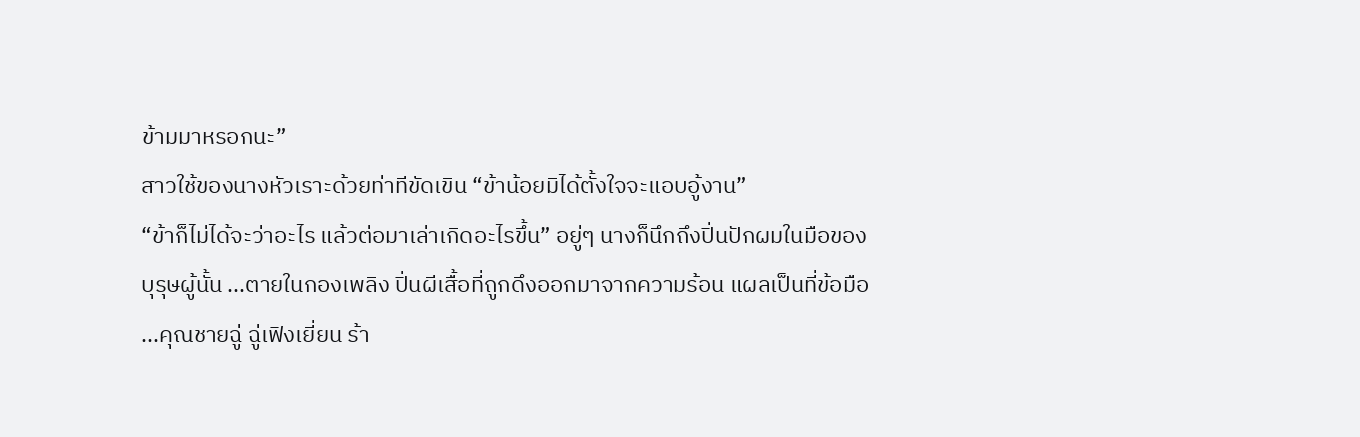ข้ามมาหรอกนะ”
สาวใช้ของนางหัวเราะด้วยท่าทีขัดเขิน “ข้าน้อยมิได้ตั้งใจจะแอบอู้งาน”
“ข้าก็ไม่ได้จะว่าอะไร แล้วต่อมาเล่าเกิดอะไรขึ้น” อยู่ๆ นางก็นึกถึงปิ่นปักผมในมือของบุรุษผู้นั้น ...ตายในกองเพลิง ปิ่นผีเสื้อที่ถูกดึงออกมาจากความร้อน แผลเป็นที่ข้อมือ
...คุณชายฉู่ ฉู่เฟิงเยี่ยน ร้า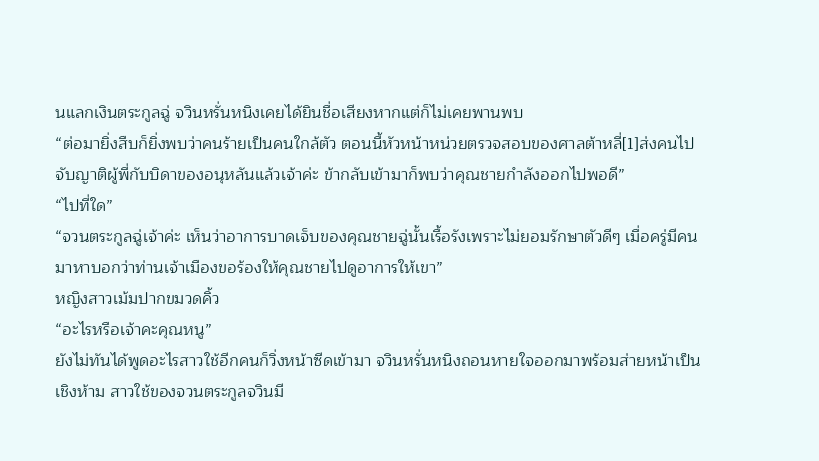นแลกเงินตระกูลฉู่ จวินหรั่นหนิงเคยได้ยินชื่อเสียงหากแต่ก็ไม่เคยพานพบ
“ต่อมายิ่งสืบก็ยิ่งพบว่าคนร้ายเป็นคนใกล้ตัว ตอนนี้หัวหน้าหน่วยตรวจสอบของศาลต้าหลี่[1]ส่งคนไปจับญาติผู้พี่กับบิดาของอนุหลันแล้วเจ้าค่ะ ข้ากลับเข้ามาก็พบว่าคุณชายกำลังออกไปพอดี”
“ไปที่ใด”
“จวนตระกูลฉู่เจ้าค่ะ เห็นว่าอาการบาดเจ็บของคุณชายฉู่นั้นเรื้อรังเพราะไม่ยอมรักษาตัวดีๆ เมื่อครู่มีคนมาหาบอกว่าท่านเจ้าเมืองขอร้องให้คุณชายไปดูอาการให้เขา”
หญิงสาวเม้มปากขมวดคิ้ว
“อะไรหรือเจ้าคะคุณหนู”
ยังไม่ทันได้พูดอะไรสาวใช้อีกคนก็วิ่งหน้าซีดเข้ามา จวินหรั่นหนิงถอนหายใจออกมาพร้อมส่ายหน้าเป็นเชิงห้าม สาวใช้ของจวนตระกูลจวินมี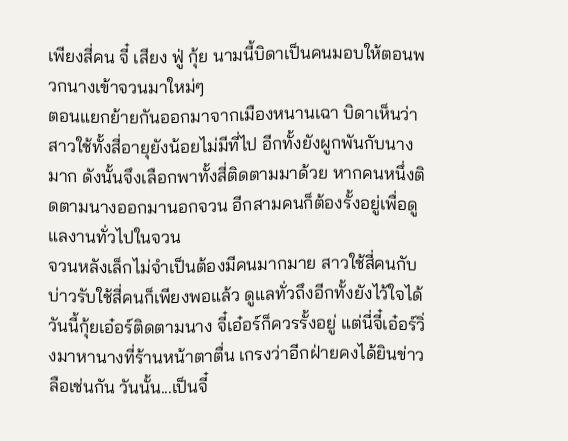เพียงสี่คน จี๋ เสียง ฟู่ กุ้ย นามนี้บิดาเป็นคนมอบให้ตอนพวกนางเข้าจวนมาใหม่ๆ
ตอนแยกย้ายกันออกมาจากเมืองหนานเฉา บิดาเห็นว่าสาวใช้ทั้งสี่อายุยังน้อยไม่มีที่ไป อีกทั้งยังผูกพันกับนางมาก ดังนั้นจึงเลือกพาทั้งสี่ติดตามมาด้วย หากคนหนึ่งติดตามนางออกมานอกจวน อีกสามคนก็ต้องรั้งอยู่เพื่อดูแลงานทั่วไปในจวน
จวนหลังเล็กไม่จำเป็นต้องมีคนมากมาย สาวใช้สี่คนกับบ่าวรับใช้สี่คนก็เพียงพอแล้ว ดูแลทั่วถึงอีกทั้งยังไว้ใจได้
วันนี้กุ้ยเอ๋อร์ติดตามนาง จี๋เอ๋อร์ก็ควรรั้งอยู่ แต่นี่จี๋เอ๋อร์วิ่งมาหานางที่ร้านหน้าตาตื่น เกรงว่าอีกฝ่ายคงได้ยินข่าวลือเช่นกัน วันนั้น...เป็นจี๋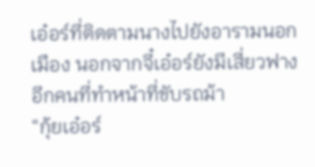เอ๋อร์ที่ติดตามนางไปยังอารามนอกเมือง นอกจากจี๋เอ๋อร์ยังมีเสี่ยวฟางอีกคนที่ทำหน้าที่ขับรถม้า
“กุ้ยเอ๋อร์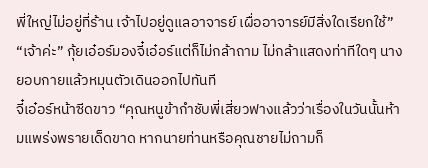พี่ใหญ่ไม่อยู่ที่ร้าน เจ้าไปอยู่ดูแลอาจารย์ เผื่ออาจารย์มีสิ่งใดเรียกใช้”
“เจ้าค่ะ” กุ้ยเอ๋อร์มองจี๋เอ๋อร์แต่ก็ไม่กล้าถาม ไม่กล้าแสดงท่าทีใดๆ นางยอบกายแล้วหมุนตัวเดินออกไปทันที
จี๋เอ๋อร์หน้าซีดขาว “คุณหนูข้ากำชับพี่เสี่ยวฟางแล้วว่าเรื่องในวันนั้นห้ามแพร่งพรายเด็ดขาด หากนายท่านหรือคุณชายไม่ถามก็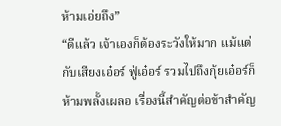ห้ามเอ่ยถึง”
“ดีแล้ว เจ้าเองก็ต้องระวังให้มาก แม้แต่กับเสียงเอ๋อร์ ฟู่เอ๋อร์ รวมไปถึงกุ้ยเอ๋อร์ก็ห้ามพลั้งเผลอ เรื่องนี้สำคัญต่อข้าสำคัญ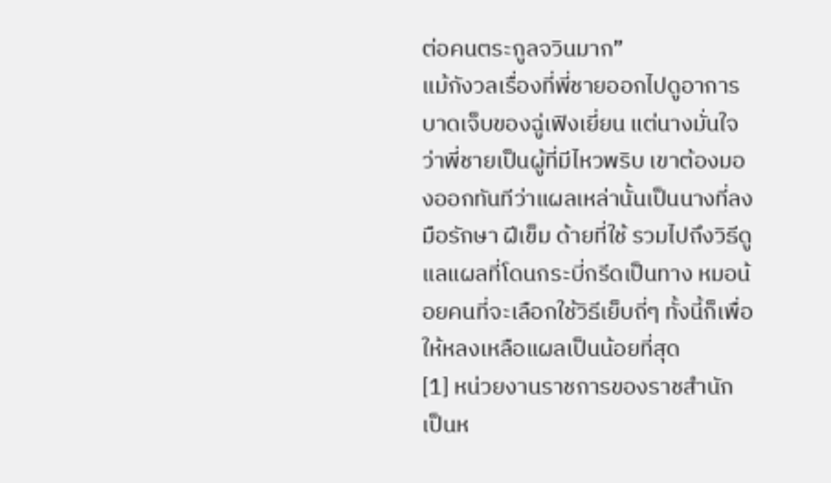ต่อคนตระกูลจวินมาก”
แม้กังวลเรื่องที่พี่ชายออกไปดูอาการบาดเจ็บของฉู่เฟิงเยี่ยน แต่นางมั่นใจว่าพี่ชายเป็นผู้ที่มีไหวพริบ เขาต้องมองออกทันทีว่าแผลเหล่านั้นเป็นนางที่ลงมือรักษา ฝีเข็ม ด้ายที่ใช้ รวมไปถึงวิธีดูแลแผลที่โดนกระบี่กรีดเป็นทาง หมอน้อยคนที่จะเลือกใช้วิธีเย็บถี่ๆ ทั้งนี้ก็เพื่อให้หลงเหลือแผลเป็นน้อยที่สุด
[1] หน่วยงานราชการของราชสำนัก เป็นห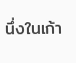นึ่งในเก้า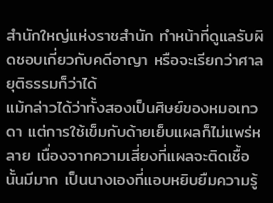สำนักใหญ่แห่งราชสำนัก ทำหน้าที่ดูแลรับผิดชอบเกี่ยวกับคดีอาญา หรือจะเรียกว่าศาลยุติธรรมก็ว่าได้
แม้กล่าวได้ว่าทั้งสองเป็นศิษย์ของหมอเทวดา แต่การใช้เข็มกับด้ายเย็บแผลก็ไม่แพร่หลาย เนื่องจากความเสี่ยงที่แผลจะติดเชื้อนั้นมีมาก เป็นนางเองที่แอบหยิบยืมความรู้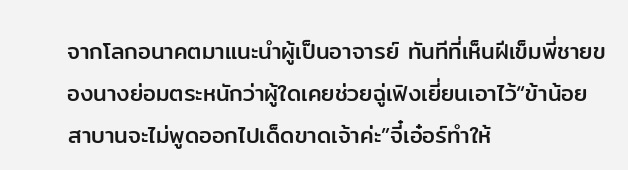จากโลกอนาคตมาแนะนำผู้เป็นอาจารย์ ทันทีที่เห็นฝีเข็มพี่ชายของนางย่อมตระหนักว่าผู้ใดเคยช่วยฉู่เฟิงเยี่ยนเอาไว้“ข้าน้อยสาบานจะไม่พูดออกไปเด็ดขาดเจ้าค่ะ”จี๋เอ๋อร์ทำให้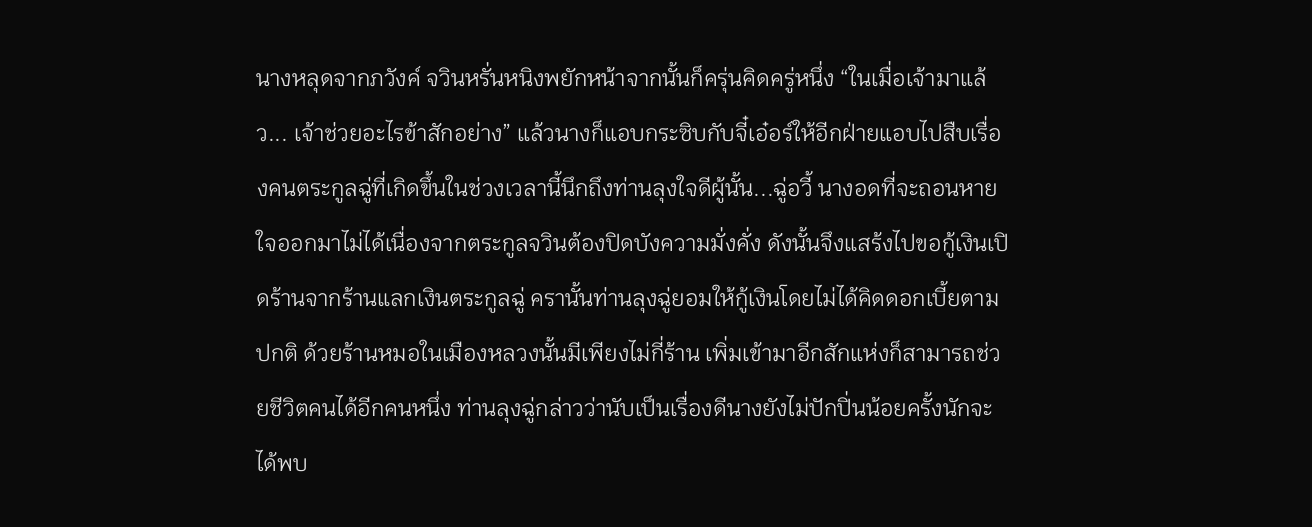นางหลุดจากภวังค์ จวินหรั่นหนิงพยักหน้าจากนั้นก็ครุ่นคิดครู่หนึ่ง “ในเมื่อเจ้ามาแล้ว... เจ้าช่วยอะไรข้าสักอย่าง” แล้วนางก็แอบกระซิบกับจี๋เอ๋อร์ให้อีกฝ่ายแอบไปสืบเรื่องคนตระกูลฉู่ที่เกิดขึ้นในช่วงเวลานี้นึกถึงท่านลุงใจดีผู้นั้น...ฉู่อวี้ นางอดที่จะถอนหายใจออกมาไม่ได้เนื่องจากตระกูลจวินต้องปิดบังความมั่งคั่ง ดังนั้นจึงแสร้งไปขอกู้เงินเปิดร้านจากร้านแลกเงินตระกูลฉู่ ครานั้นท่านลุงฉู่ยอมให้กู้เงินโดยไม่ได้คิดดอกเบี้ยตามปกติ ด้วยร้านหมอในเมืองหลวงนั้นมีเพียงไม่กี่ร้าน เพิ่มเข้ามาอีกสักแห่งก็สามารถช่วยชีวิตคนได้อีกคนหนึ่ง ท่านลุงฉู่กล่าวว่านับเป็นเรื่องดีนางยังไม่ปักปิ่นน้อยครั้งนักจะได้พบ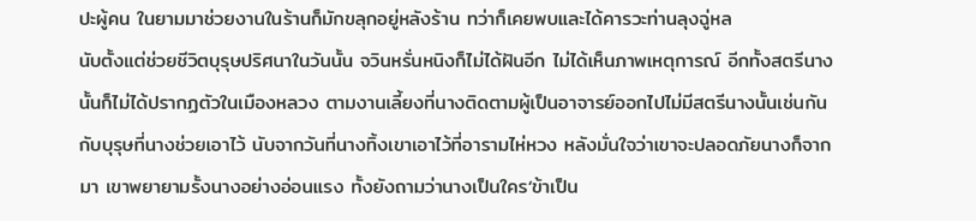ปะผู้คน ในยามมาช่วยงานในร้านก็มักขลุกอยู่หลังร้าน ทว่าก็เคยพบและได้คารวะท่านลุงฉู่หล
นับตั้งแต่ช่วยชีวิตบุรุษปริศนาในวันนั้น จวินหรั่นหนิงก็ไม่ได้ฝันอีก ไม่ได้เห็นภาพเหตุการณ์ อีกทั้งสตรีนางนั้นก็ไม่ได้ปรากฏตัวในเมืองหลวง ตามงานเลี้ยงที่นางติดตามผู้เป็นอาจารย์ออกไปไม่มีสตรีนางนั้นเช่นกันกับบุรุษที่นางช่วยเอาไว้ นับจากวันที่นางทิ้งเขาเอาไว้ที่อารามไห่หวง หลังมั่นใจว่าเขาจะปลอดภัยนางก็จากมา เขาพยายามรั้งนางอย่างอ่อนแรง ทั้งยังถามว่านางเป็นใคร‘ข้าเป็น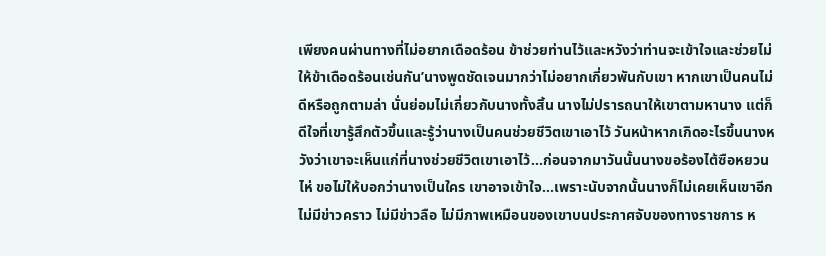เพียงคนผ่านทางที่ไม่อยากเดือดร้อน ข้าช่วยท่านไว้และหวังว่าท่านจะเข้าใจและช่วยไม่ให้ข้าเดือดร้อนเช่นกัน’นางพูดชัดเจนมากว่าไม่อยากเกี่ยวพันกับเขา หากเขาเป็นคนไม่ดีหรือถูกตามล่า นั่นย่อมไม่เกี่ยวกับนางทั้งสิ้น นางไม่ปรารถนาให้เขาตามหานาง แต่ก็ดีใจที่เขารู้สึกตัวขึ้นและรู้ว่านางเป็นคนช่วยชีวิตเขาเอาไว้ วันหน้าหากเกิดอะไรขึ้นนางหวังว่าเขาจะเห็นแก่ที่นางช่วยชีวิตเขาเอาไว้...ก่อนจากมาวันนั้นนางขอร้องไต้ซือหยวนไห่ ขอไม่ให้บอกว่านางเป็นใคร เขาอาจเข้าใจ...เพราะนับจากนั้นนางก็ไม่เคยเห็นเขาอีก ไม่มีข่าวคราว ไม่มีข่าวลือ ไม่มีภาพเหมือนของเขาบนประกาศจับของทางราชการ ห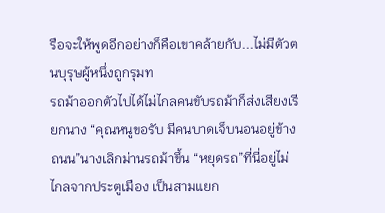รือจะให้พูดอีกอย่างก็คือเขาคล้ายกับ...ไม่มีตัวตนบุรุษผู้หนึ่งถูกรุมท
รถม้าออกตัวไปได้ไม่ไกลคนขับรถม้าก็ส่งเสียงเรียกนาง “คุณหนูขอรับ มีคนบาดเจ็บนอนอยู่ข้างถนน”นางเลิกม่านรถม้าขึ้น “หยุดรถ”ที่นี่อยู่ไม่ไกลจากประตูเมือง เป็นสามแยก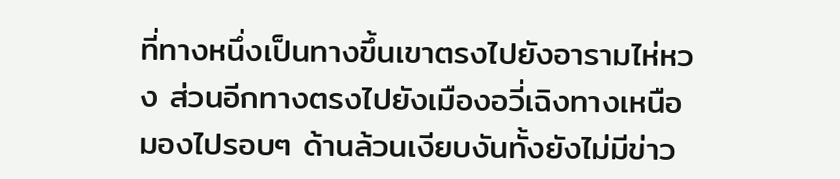ที่ทางหนึ่งเป็นทางขึ้นเขาตรงไปยังอารามไห่หวง ส่วนอีกทางตรงไปยังเมืองอวี่เฉิงทางเหนือ มองไปรอบๆ ด้านล้วนเงียบงันทั้งยังไม่มีข่าว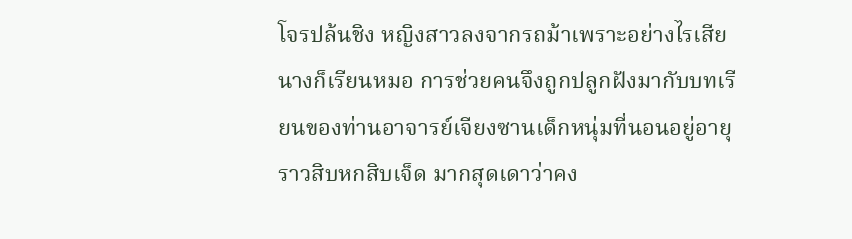โจรปล้นชิง หญิงสาวลงจากรถม้าเพราะอย่างไรเสียนางก็เรียนหมอ การช่วยคนจึงถูกปลูกฝังมากับบทเรียนของท่านอาจารย์เจียงซานเด็กหนุ่มที่นอนอยู่อายุราวสิบหกสิบเจ็ด มากสุดเดาว่าคง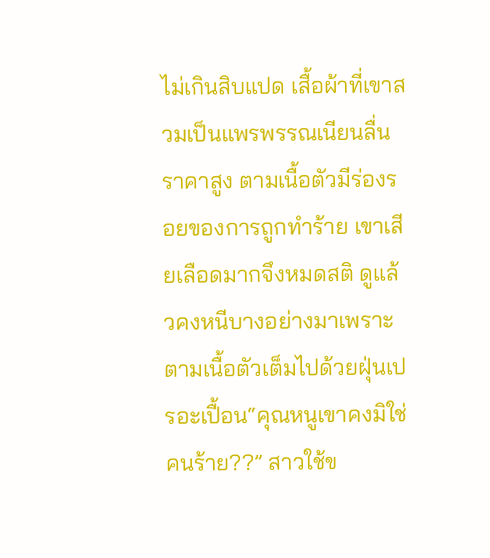ไม่เกินสิบแปด เสื้อผ้าที่เขาสวมเป็นแพรพรรณเนียนลื่นราคาสูง ตามเนื้อตัวมีร่องรอยของการถูกทำร้าย เขาเสียเลือดมากจึงหมดสติ ดูแล้วคงหนีบางอย่างมาเพราะตามเนื้อตัวเต็มไปด้วยฝุ่นเปรอะเปื้อน“คุณหนูเขาคงมิใช่คนร้าย??” สาวใช้ข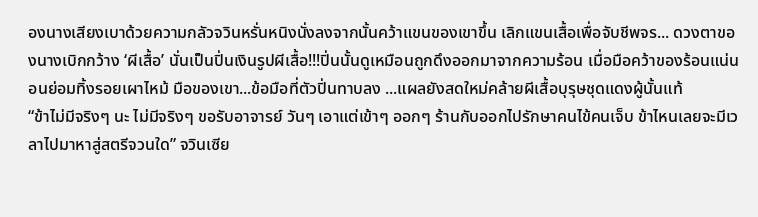องนางเสียงเบาด้วยความกลัวจวินหรั่นหนิงนั่งลงจากนั้นคว้าแขนของเขาขึ้น เลิกแขนเสื้อเพื่อจับชีพจร... ดวงตาของนางเบิกกว้าง ‘ผีเสื้อ’ นั่นเป็นปิ่นเงินรูปผีเสื้อ!!!ปิ่นนั้นดูเหมือนถูกดึงออกมาจากความร้อน เมื่อมือคว้าของร้อนแน่นอนย่อมทิ้งรอยเผาไหม้ มือของเขา...ข้อมือที่ตัวปิ่นทาบลง ...แผลยังสดใหม่คล้ายผีเสื้อบุรุษชุดแดงผู้นั้นแท้
“ข้าไม่มีจริงๆ นะ ไม่มีจริงๆ ขอรับอาจารย์ วันๆ เอาแต่เข้าๆ ออกๆ ร้านกับออกไปรักษาคนไข้คนเจ็บ ข้าไหนเลยจะมีเวลาไปมาหาสู่สตรีจวนใด” จวินเซีย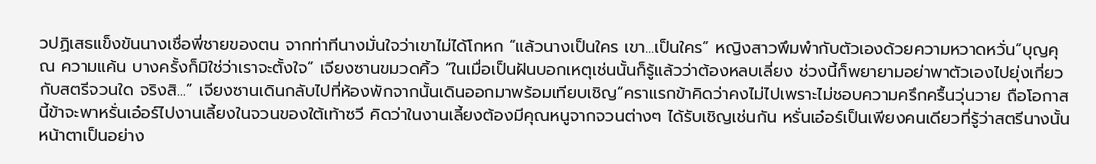วปฏิเสธแข็งขันนางเชื่อพี่ชายของตน จากท่าทีนางมั่นใจว่าเขาไม่ได้โกหก “แล้วนางเป็นใคร เขา...เป็นใคร” หญิงสาวพึมพำกับตัวเองด้วยความหวาดหวั่น“บุญคุณ ความแค้น บางครั้งก็มิใช่ว่าเราจะตั้งใจ” เจียงซานขมวดคิ้ว “ในเมื่อเป็นฝันบอกเหตุเช่นนั้นก็รู้แล้วว่าต้องหลบเลี่ยง ช่วงนี้ก็พยายามอย่าพาตัวเองไปยุ่งเกี่ยวกับสตรีจวนใด จริงสิ...” เจียงซานเดินกลับไปที่ห้องพักจากนั้นเดินออกมาพร้อมเทียบเชิญ“คราแรกข้าคิดว่าคงไม่ไปเพราะไม่ชอบความครึกครื้นวุ่นวาย ถือโอกาสนี้ข้าจะพาหรั่นเอ๋อร์ไปงานเลี้ยงในจวนของใต้เท้าซวี คิดว่าในงานเลี้ยงต้องมีคุณหนูจากจวนต่างๆ ได้รับเชิญเช่นกัน หรั่นเอ๋อร์เป็นเพียงคนเดียวที่รู้ว่าสตรีนางนั้นหน้าตาเป็นอย่าง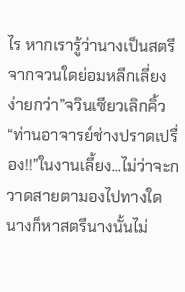ไร หากเรารู้ว่านางเป็นสตรีจากจวนใดย่อมหลีกเลี่ยงง่ายกว่า”จวินเซียวเลิกคิ้ว “ท่านอาจารย์ช่างปราดเปรื่อง!!”ในงานเลี้ยง...ไม่ว่าจะกวาดสายตามองไปทางใดนางก็หาสตรีนางนั้นไม่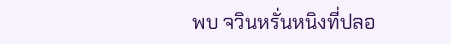พบ จวินหรั่นหนิงที่ปลอ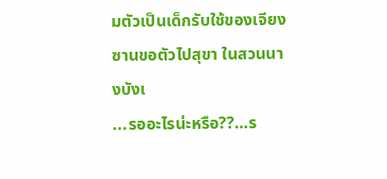มตัวเป็นเด็กรับใช้ของเจียงซานขอตัวไปสุขา ในสวนนางบังเ
...รออะไรน่ะหรือ??…ร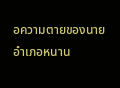อความตายของนายอำเภอหนาน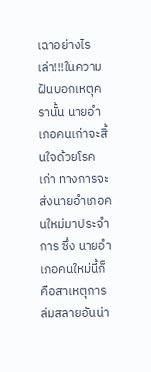เฉาอย่างไรเล่า!!!ในความฝันบอกเหตุครานั้น นายอำเภอคนเก่าจะสิ้นใจด้วยโรคเก่า ทางการจะส่งนายอำเภอคนใหม่มาประจำการ ซึ่ง นายอำเภอคนใหม่นี้ก็คือสาเหตุการล่มสลายอันน่า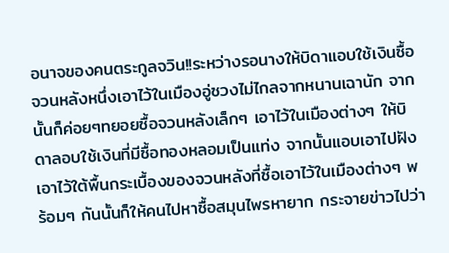อนาจของคนตระกูลจวิน!!ระหว่างรอนางให้บิดาแอบใช้เงินซื้อจวนหลังหนึ่งเอาไว้ในเมืองอู่ซวงไม่ไกลจากหนานเฉานัก จากนั้นก็ค่อยๆทยอยซื้อจวนหลังเล็กๆ เอาไว้ในเมืองต่างๆ ให้บิดาลอบใช้เงินที่มีซื้อทองหลอมเป็นแท่ง จากนั้นแอบเอาไปฝังเอาไว้ใต้พื้นกระเบื้องของจวนหลังที่ซื้อเอาไว้ในเมืองต่างๆ พร้อมๆ กันนั้นก็ให้คนไปหาซื้อสมุนไพรหายาก กระจายข่าวไปว่า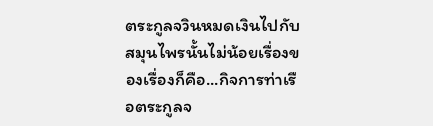ตระกูลจวินหมดเงินไปกับสมุนไพรนั้นไม่น้อยเรื่องของเรื่องก็คือ...กิจการท่าเรือตระกูลจ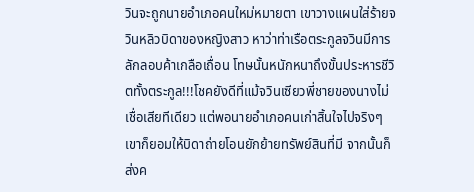วินจะถูกนายอำเภอคนใหม่หมายตา เขาวางแผนใส่ร้ายจวินหลิวบิดาของหญิงสาว หาว่าท่าเรือตระกูลจวินมีการลักลอบค้าเกลือเถื่อน โทษนั้นหนักหนาถึงขั้นประหารชีวิตทั้งตระกูล!!!โชคยังดีที่แม้จวินเซียวพี่ชายของนางไม่เชื่อเสียทีเดียว แต่พอนายอำเภอคนเก่าสิ้นใจไปจริงๆ เขาก็ยอมให้บิดาถ่ายโอนยักย้ายทรัพย์สินที่มี จากนั้นก็ส่งค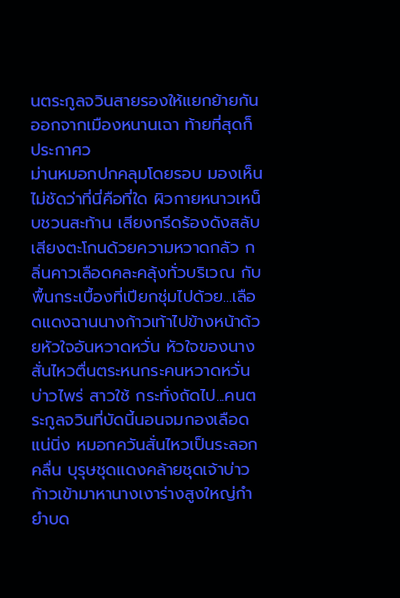นตระกูลจวินสายรองให้แยกย้ายกันออกจากเมืองหนานเฉา ท้ายที่สุดก็ประกาศว
ม่านหมอกปกคลุมโดยรอบ มองเห็นไม่ชัดว่าที่นี่คือที่ใด ผิวกายหนาวเหน็บชวนสะท้าน เสียงกรีดร้องดังสลับเสียงตะโกนด้วยความหวาดกลัว กลิ่นคาวเลือดคละคลุ้งทั่วบริเวณ กับพื้นกระเบื้องที่เปียกชุ่มไปด้วย...เลือดแดงฉานนางก้าวเท้าไปข้างหน้าด้วยหัวใจอันหวาดหวั่น หัวใจของนางสั่นไหวตื่นตระหนกระคนหวาดหวั่นบ่าวไพร่ สาวใช้ กระทั่งถัดไป...คนตระกูลจวินที่บัดนี้นอนจมกองเลือดแน่นิ่ง หมอกควันสั่นไหวเป็นระลอกคลื่น บุรุษชุดแดงคล้ายชุดเจ้าบ่าวก้าวเข้ามาหานางเงาร่างสูงใหญ่กำยำบด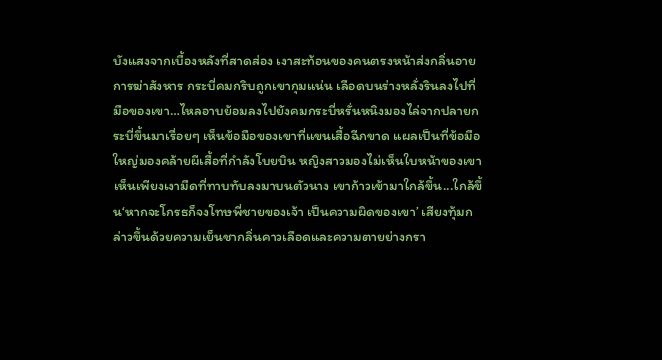บังแสงจากเบื้องหลังที่สาดส่อง เงาสะท้อนของคนตรงหน้าส่งกลิ่นอายการฆ่าสังหาร กระบี่คมกริบถูกเขากุมแน่น เลือดบนร่างหลั่งรินลงไปที่มือของเขา…ไหลอาบย้อมลงไปยังคมกระบี่หรั่นหนิงมองไล่จากปลายกระบี่ขึ้นมาเรื่อยๆ เห็นข้อมือของเขาที่แขนเสื้อฉีกขาด แผลเป็นที่ข้อมือใหญ่มองคล้ายผีเสื้อที่กำลังโบยบิน หญิงสาวมองไม่เห็นใบหน้าของเขา เห็นเพียงเงามืดที่ทาบทับลงมาบนตัวนาง เขาก้าวเข้ามาใกล้ขึ้น...ใกล้ขึ้น‘หากจะโกรธก็จงโทษพี่ชายของเจ้า เป็นความผิดของเขา’ เสียงทุ้มกล่าวขึ้นด้วยความเย็นชากลิ่นคาวเลือดและความตายย่างกรา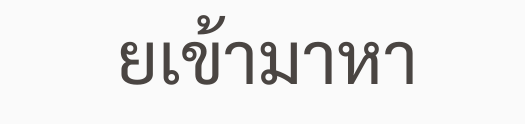ยเข้ามาหา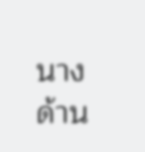นาง ด้าน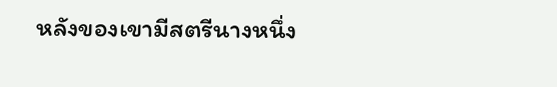หลังของเขามีสตรีนางหนึ่ง